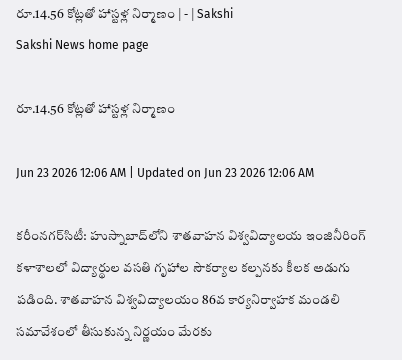రూ.14.56 కోట్లతో హాస్టళ్ల నిర్మాణం | - | Sakshi
Sakshi News home page

రూ.14.56 కోట్లతో హాస్టళ్ల నిర్మాణం

Jun 23 2026 12:06 AM | Updated on Jun 23 2026 12:06 AM

కరీంనగర్‌సిటీ: హుస్నాబాద్‌లోని శాతవాహన విశ్వవిద్యాలయ ఇంజినీరింగ్‌ కళాశాలలో విద్యార్థుల వసతి గృహాల సౌకర్యాల కల్పనకు కీలక అడుగు పడింది. శాతవాహన విశ్వవిద్యాలయం 86వ కార్యనిర్వాహక మండలి సమావేశంలో తీసుకున్న నిర్ణయం మేరకు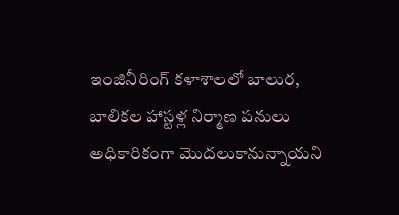ఇంజినీరింగ్‌ కళాశాలలో బాలుర, బాలికల హాస్టళ్ల నిర్మాణ పనులు అధికారికంగా మొదలుకానున్నాయని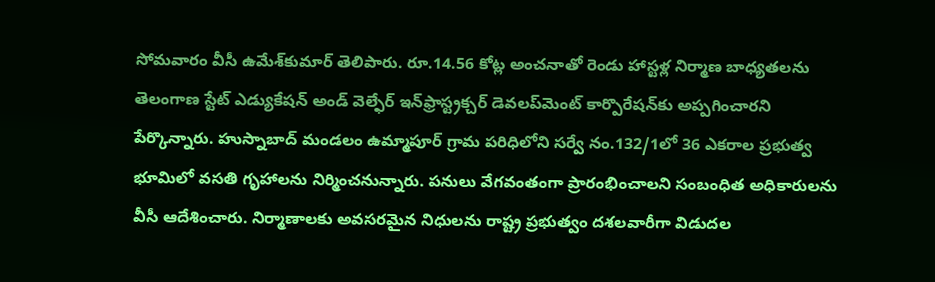సోమవారం వీసీ ఉమేశ్‌కుమార్‌ తెలిపారు. రూ.14.56 కోట్ల అంచనాతో రెండు హాస్టళ్ల నిర్మాణ బాధ్యతలను తెలంగాణ స్టేట్‌ ఎడ్యుకేషన్‌ అండ్‌ వెల్ఫేర్‌ ఇన్‌ఫ్రాస్ట్రక్చర్‌ డెవలప్‌మెంట్‌ కార్పొరేషన్‌కు అప్పగించారని పేర్కొన్నారు. హుస్నాబాద్‌ మండలం ఉమ్మాపూర్‌ గ్రామ పరిధిలోని సర్వే నం.132/1లో 36 ఎకరాల ప్రభుత్వ భూమిలో వసతి గృహాలను నిర్మించనున్నారు. పనులు వేగవంతంగా ప్రారంభించాలని సంబంధిత అధికారులను వీసీ ఆదేశించారు. నిర్మాణాలకు అవసరమైన నిధులను రాష్ట్ర ప్రభుత్వం దశలవారీగా విడుదల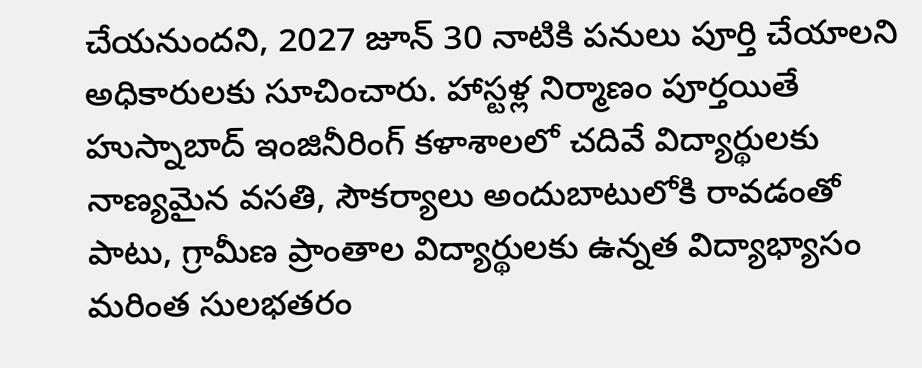చేయనుందని, 2027 జూన్‌ 30 నాటికి పనులు పూర్తి చేయాలని అధికారులకు సూచించారు. హాస్టళ్ల నిర్మాణం పూర్తయితే హుస్నాబాద్‌ ఇంజినీరింగ్‌ కళాశాలలో చదివే విద్యార్థులకు నాణ్యమైన వసతి, సౌకర్యాలు అందుబాటులోకి రావడంతో పాటు, గ్రామీణ ప్రాంతాల విద్యార్థులకు ఉన్నత విద్యాభ్యాసం మరింత సులభతరం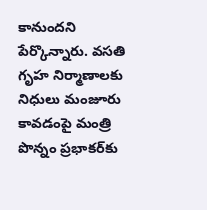కానుందని పేర్కొన్నారు. వసతి గృహ నిర్మాణాలకు నిధులు మంజూరు కావడంపై మంత్రి పొన్నం ప్రభాకర్‌కు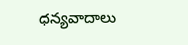ధన్యవాదాలు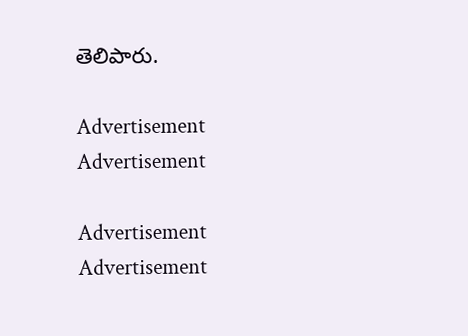తెలిపారు.

Advertisement
Advertisement

Advertisement
Advertisement